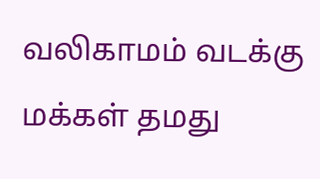வலிகாமம் வடக்கு மக்கள் தமது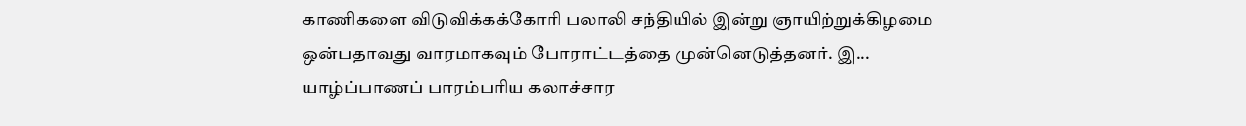காணிகளை விடுவிக்கக்கோரி பலாலி சந்தியில் இன்று ஞாயிற்றுக்கிழமை ஒன்பதாவது வாரமாகவும் போராட்டத்தை முன்னெடுத்தனர். இ...
யாழ்ப்பாணப் பாரம்பரிய கலாச்சார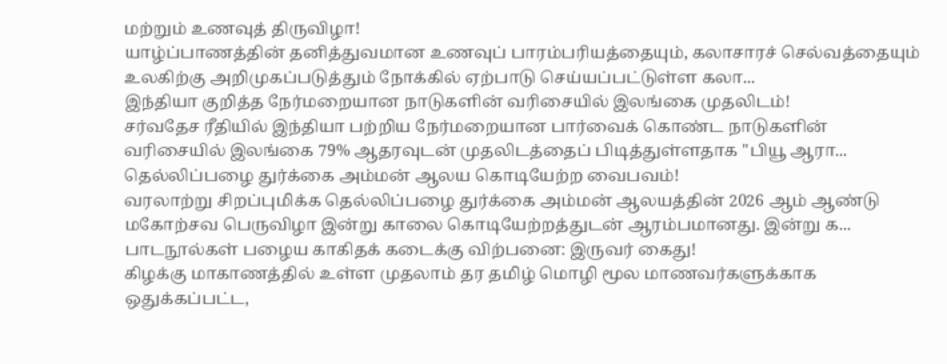மற்றும் உணவுத் திருவிழா!
யாழ்ப்பாணத்தின் தனித்துவமான உணவுப் பாரம்பரியத்தையும், கலாசாரச் செல்வத்தையும் உலகிற்கு அறிமுகப்படுத்தும் நோக்கில் ஏற்பாடு செய்யப்பட்டுள்ள கலா...
இந்தியா குறித்த நேர்மறையான நாடுகளின் வரிசையில் இலங்கை முதலிடம்!
சர்வதேச ரீதியில் இந்தியா பற்றிய நேர்மறையான பார்வைக் கொண்ட நாடுகளின் வரிசையில் இலங்கை 79% ஆதரவுடன் முதலிடத்தைப் பிடித்துள்ளதாக "பியூ ஆரா...
தெல்லிப்பழை துர்க்கை அம்மன் ஆலய கொடியேற்ற வைபவம்!
வரலாற்று சிறப்புமிக்க தெல்லிப்பழை துர்க்கை அம்மன் ஆலயத்தின் 2026 ஆம் ஆண்டு மகோற்சவ பெருவிழா இன்று காலை கொடியேற்றத்துடன் ஆரம்பமானது. இன்று க...
பாடநூல்கள் பழைய காகிதக் கடைக்கு விற்பனை: இருவர் கைது!
கிழக்கு மாகாணத்தில் உள்ள முதலாம் தர தமிழ் மொழி மூல மாணவர்களுக்காக ஒதுக்கப்பட்ட,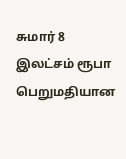சுமார் 8 இலட்சம் ரூபா பெறுமதியான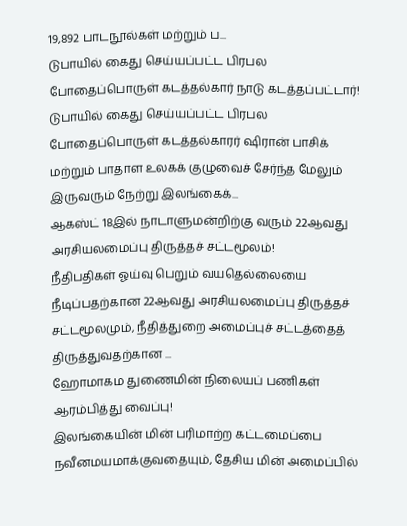19,892 பாடநூல்கள் மற்றும் ப...
டுபாயில் கைது செய்யப்பட்ட பிரபல போதைப்பொருள் கடத்தல்கார் நாடு கடத்தப்பட்டார்!
டுபாயில் கைது செய்யப்பட்ட பிரபல போதைப்பொருள் கடத்தல்காரர் ஷிரான் பாசிக் மற்றும் பாதாள உலகக் குழுவைச் சேர்ந்த மேலும் இருவரும் நேற்று இலங்கைக்...
ஆகஸ்ட் 18இல் நாடாளுமன்றிற்கு வரும் 22ஆவது அரசியலமைப்பு திருத்தச் சட்டமூலம்!
நீதிபதிகள் ஓய்வு பெறும் வயதெல்லையை நீடிப்பதற்கான 22ஆவது அரசியலமைப்பு திருத்தச் சட்டமூலமும், நீதித்துறை அமைப்புச் சட்டத்தைத் திருத்துவதற்கான ...
ஹோமாகம துணைமின் நிலையப் பணிகள் ஆரம்பித்து வைப்பு!
இலங்கையின் மின் பரிமாற்ற கட்டமைப்பை நவீனமயமாக்குவதையும், தேசிய மின் அமைப்பில்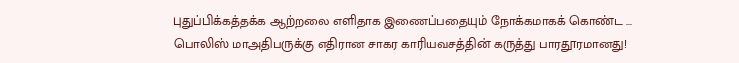புதுப்பிக்கத்தக்க ஆற்றலை எளிதாக இணைப்பதையும் நோக்கமாகக் கொண்ட ...
பொலிஸ் மாஅதிபருக்கு எதிரான சாகர காரியவசத்தின் கருத்து பாரதூரமானது!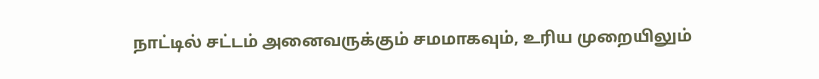நாட்டில் சட்டம் அனைவருக்கும் சமமாகவும், உரிய முறையிலும்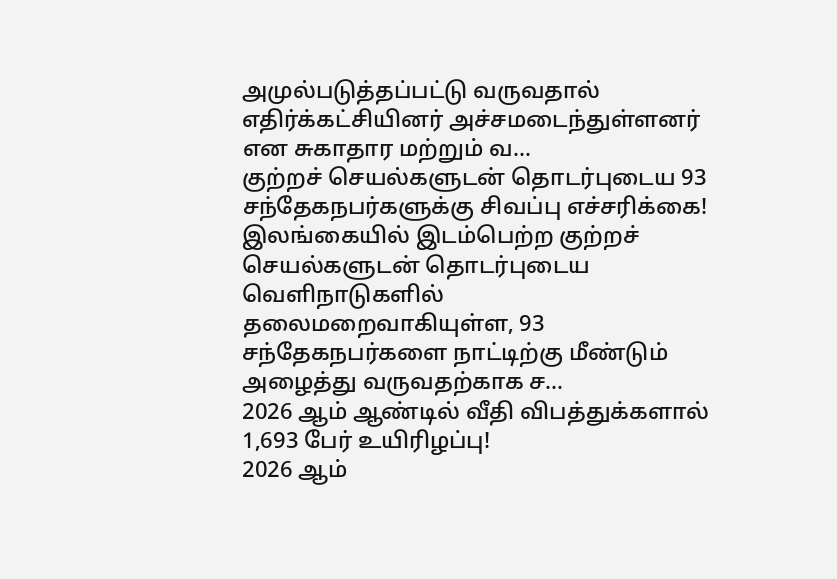அமுல்படுத்தப்பட்டு வருவதால் எதிர்க்கட்சியினர் அச்சமடைந்துள்ளனர் என சுகாதார மற்றும் வ...
குற்றச் செயல்களுடன் தொடர்புடைய 93 சந்தேகநபர்களுக்கு சிவப்பு எச்சரிக்கை!
இலங்கையில் இடம்பெற்ற குற்றச் செயல்களுடன் தொடர்புடைய வெளிநாடுகளில் தலைமறைவாகியுள்ள, 93 சந்தேகநபர்களை நாட்டிற்கு மீண்டும் அழைத்து வருவதற்காக ச...
2026 ஆம் ஆண்டில் வீதி விபத்துக்களால் 1,693 பேர் உயிரிழப்பு!
2026 ஆம்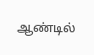ஆண்டில்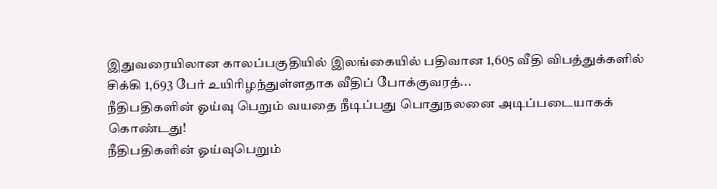இதுவரையிலான காலப்பகுதியில் இலங்கையில் பதிவான 1,605 வீதி விபத்துக்களில் சிக்கி 1,693 பேர் உயிரிழந்துள்ளதாக வீதிப் போக்குவரத்...
நீதிபதிகளின் ஓய்வு பெறும் வயதை நீடிப்பது பொதுநலனை அடிப்படையாகக் கொண்டது!
நீதிபதிகளின் ஓய்வுபெறும்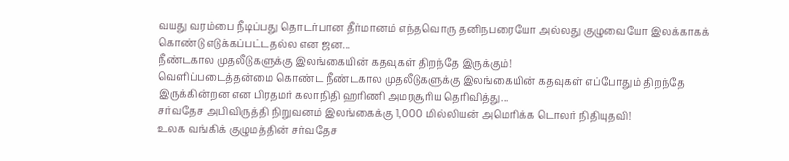வயது வரம்பை நீடிப்பது தொடர்பான தீர்மானம் எந்தவொரு தனிநபரையோ அல்லது குழுவையோ இலக்காகக் கொண்டு எடுக்கப்பட்டதல்ல என ஜன...
நீண்டகால முதலீடுகளுக்கு இலங்கையின் கதவுகள் திறந்தே இருக்கும்!
வெளிப்படைத்தன்மை கொண்ட நீண்டகால முதலீடுகளுக்கு இலங்கையின் கதவுகள் எப்போதும் திறந்தே இருக்கின்றன என பிரதமர் கலாநிதி ஹரிணி அமரசூரிய தெரிவித்து...
சர்வதேச அபிவிருத்தி நிறுவனம் இலங்கைக்கு 1,000 மில்லியன் அமெரிக்க டொலர் நிதியுதவி!
உலக வங்கிக் குழுமத்தின் சர்வதேச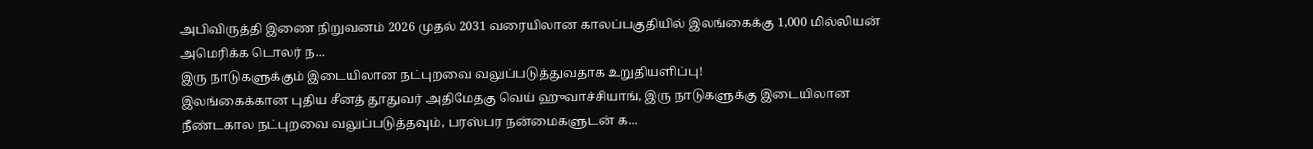அபிவிருத்தி இணை நிறுவனம் 2026 முதல் 2031 வரையிலான காலப்பகுதியில் இலங்கைக்கு 1,000 மில்லியன் அமெரிக்க டொலர் ந...
இரு நாடுகளுக்கும் இடையிலான நட்புறவை வலுப்படுத்துவதாக உறுதியளிப்பு!
இலங்கைக்கான புதிய சீனத் தூதுவர் அதிமேதகு வெய் ஹுவாச்சியாங், இரு நாடுகளுக்கு இடையிலான நீண்டகால நட்புறவை வலுப்படுத்தவும், பரஸ்பர நன்மைகளுடன் க...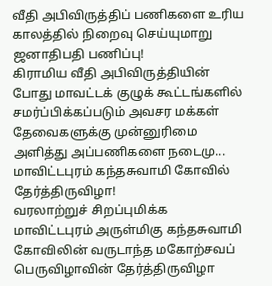வீதி அபிவிருத்திப் பணிகளை உரிய காலத்தில் நிறைவு செய்யுமாறு ஜனாதிபதி பணிப்பு!
கிராமிய வீதி அபிவிருத்தியின் போது மாவட்டக் குழுக் கூட்டங்களில் சமர்ப்பிக்கப்படும் அவசர மக்கள் தேவைகளுக்கு முன்னுரிமை அளித்து அப்பணிகளை நடைமு...
மாவிட்டபுரம் கந்தசுவாமி கோவில் தேர்த்திருவிழா!
வரலாற்றுச் சிறப்புமிக்க மாவிட்டபுரம் அருள்மிகு கந்தசுவாமி கோவிலின் வருடாந்த மகோற்சவப் பெருவிழாவின் தேர்த்திருவிழா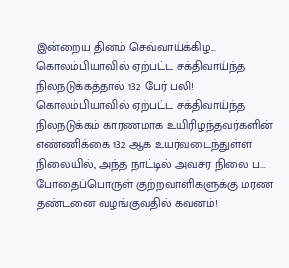இன்றைய தினம் செவ்வாய்க்கிழ...
கொலம்பியாவில் ஏற்பட்ட சக்திவாய்ந்த நிலநடுக்கத்தால் 132 பேர் பலி!
கொலம்பியாவில் ஏற்பட்ட சக்திவாய்ந்த நிலநடுக்கம் காரணமாக உயிரிழந்தவர்களின் எண்ணிக்கை 132 ஆக உயர்வடைந்துள்ள நிலையில், அந்த நாட்டில் அவசர நிலை ப...
போதைப்பொருள் குற்றவாளிகளுக்கு மரண தண்டனை வழங்குவதில் கவனம்!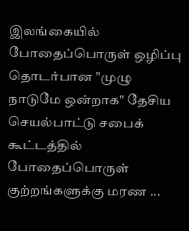இலங்கையில் போதைப்பொருள் ஒழிப்பு தொடர்பான "முழு நாடுமே ஒன்றாக" தேசிய செயல்பாட்டு சபைக் கூட்டத்தில் போதைப்பொருள் குற்றங்களுக்கு மரண ...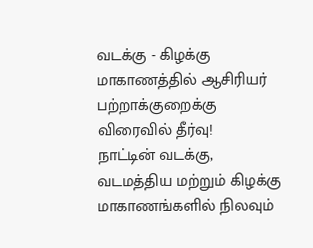வடக்கு - கிழக்கு மாகாணத்தில் ஆசிரியர் பற்றாக்குறைக்கு விரைவில் தீர்வு!
நாட்டின் வடக்கு, வடமத்திய மற்றும் கிழக்கு மாகாணங்களில் நிலவும்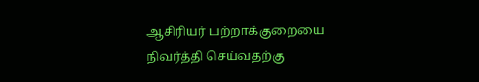ஆசிரியர் பற்றாக்குறையை நிவர்த்தி செய்வதற்கு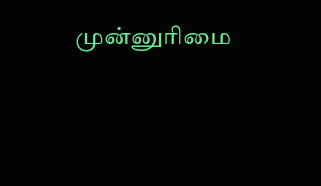முன்னுரிமை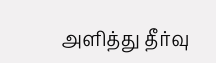அளித்து தீர்வு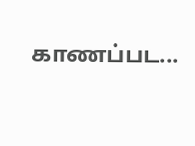காணப்பட...